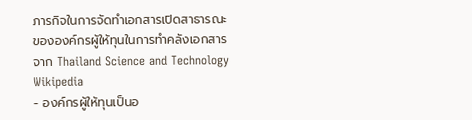ภารกิจในการจัดทำเอกสารเปิดสาธารณะขององค์กรผู้ให้ทุนในการทำคลังเอกสาร
จาก Thailand Science and Technology Wikipedia
- องค์กรผู้ให้ทุนเป็นอ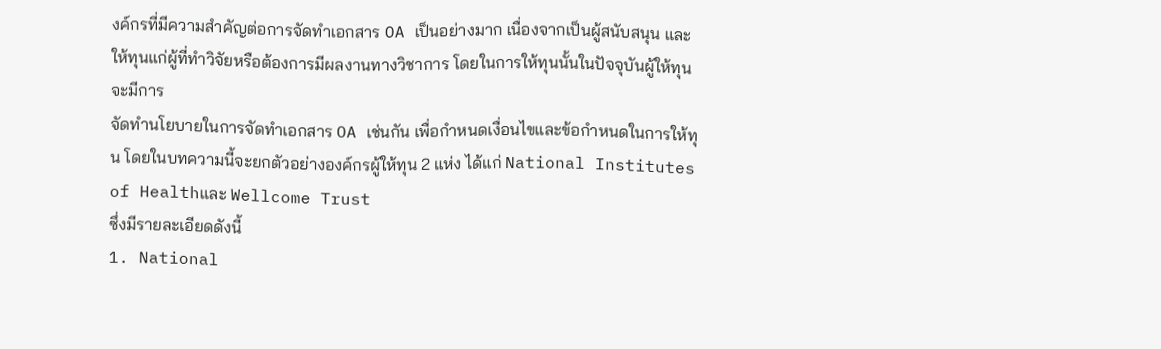งค์กรที่มีความสำคัญต่อการจัดทำเอกสาร OA เป็นอย่างมาก เนื่องจากเป็นผู้สนับสนุน และให้ทุนแก่ผู้ที่ทำวิจัยหรือต้องการมีผลงานทางวิชาการ โดยในการให้ทุนนั้นในปัจจุบันผู้ให้ทุนจะมีการ
จัดทำนโยบายในการจัดทำเอกสาร OA เช่นกัน เพื่อกำหนดเงื่อนไขและข้อกำหนดในการให้ทุน โดยในบทความนี้จะยกตัวอย่างองค์กรผู้ให้ทุน 2 แห่ง ได้แก่ National Institutes of Healthและ Wellcome Trust
ซึ่งมีรายละเอียดดังนี้
1. National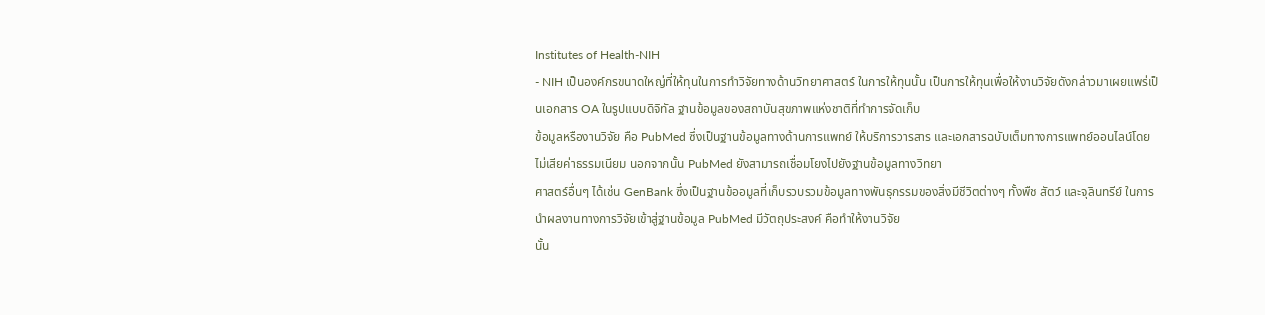Institutes of Health-NIH
- NIH เป็นองค์กรขนาดใหญ่ที่ให้ทุนในการทำวิจัยทางด้านวิทยาศาสตร์ ในการให้ทุนนั้น เป็นการให้ทุนเพื่อให้งานวิจัยดังกล่าวมาเผยแพร่เป็นเอกสาร OA ในรูปแบบดิจิทัล ฐานข้อมูลของสถาบันสุขภาพแห่งชาติที่ทำการจัดเก็บ
ข้อมูลหรืองานวิจัย คือ PubMed ซึ่งเป็นฐานข้อมูลทางด้านการแพทย์ ให้บริการวารสาร และเอกสารฉบับเต็มทางการแพทย์ออนไลน์โดยไม่เสียค่าธรรมเนียม นอกจากนั้น PubMed ยังสามารถเชื่อมโยงไปยังฐานข้อมูลทางวิทยา
ศาสตร์อื่นๆ ได้เช่น GenBank ซึ่งเป็นฐานข้ออมูลที่เก็บรวบรวมข้อมูลทางพันธุกรรมของสิ่งมีชีวิตต่างๆ ทั้งพืช สัตว์ และจุลินทรีย์ ในการนำผลงานทางการวิจัยเข้าสู่ฐานข้อมูล PubMed มีวัตถุประสงค์ คือทำให้งานวิจัย
นั้น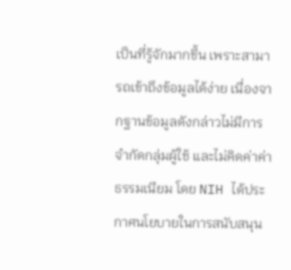เป็นที่รู้จักมากขึ้น เพราะสามารถเข้าถึงข้อมูลได้ง่าย เนื่องจากฐานข้อมูลดังกล่าวไม่มีการจำกัดกลุ่มผู้ใช้ และไม่คิดค่าค่าธรรมเนียม โดย NIH ได้ประกาศนโยบายในการสนับสนุน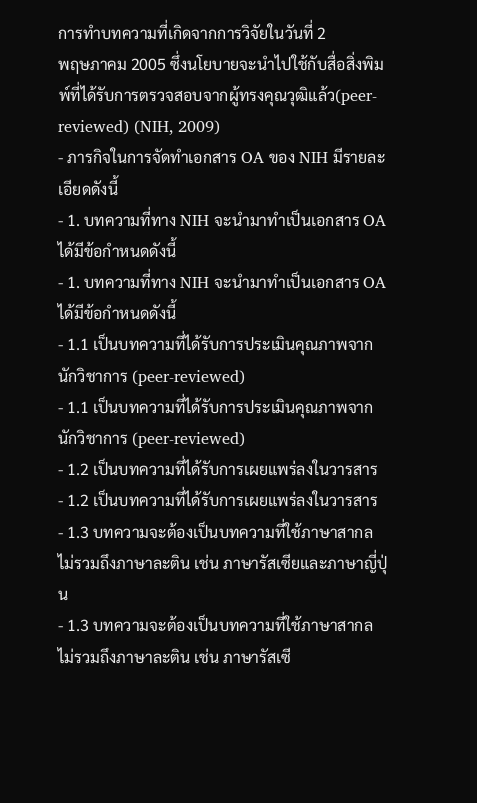การทำบทความที่เกิดจากการวิจัยในวันที่ 2
พฤษภาคม 2005 ซึ่งนโยบายจะนำไปใช้กับสื่อสิ่งพิมพ์ที่ได้รับการตรวจสอบจากผู้ทรงคุณวุฒิแล้ว(peer-reviewed) (NIH, 2009)
- ภารกิจในการจัดทำเอกสาร OA ของ NIH มีรายละเอียดดังนี้
- 1. บทความที่ทาง NIH จะนำมาทำเป็นเอกสาร OA ได้มีข้อกำหนดดังนี้
- 1. บทความที่ทาง NIH จะนำมาทำเป็นเอกสาร OA ได้มีข้อกำหนดดังนี้
- 1.1 เป็นบทความที่ได้รับการประเมินคุณภาพจากนักวิชาการ (peer-reviewed)
- 1.1 เป็นบทความที่ได้รับการประเมินคุณภาพจากนักวิชาการ (peer-reviewed)
- 1.2 เป็นบทความที่ได้รับการเผยแพร่ลงในวารสาร
- 1.2 เป็นบทความที่ได้รับการเผยแพร่ลงในวารสาร
- 1.3 บทความจะต้องเป็นบทความที่ใช้ภาษาสากล ไม่รวมถึงภาษาละติน เช่น ภาษารัสเซียและภาษาญี่ปุ่น
- 1.3 บทความจะต้องเป็นบทความที่ใช้ภาษาสากล ไม่รวมถึงภาษาละติน เช่น ภาษารัสเซี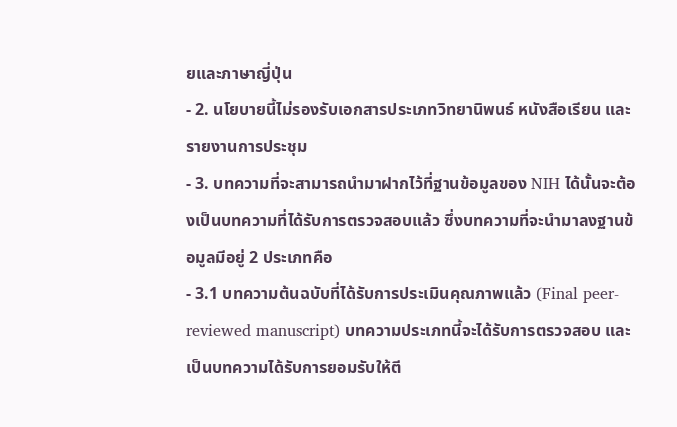ยและภาษาญี่ปุ่น
- 2. นโยบายนี้ไม่รองรับเอกสารประเภทวิทยานิพนธ์ หนังสือเรียน และรายงานการประชุม
- 3. บทความที่จะสามารถนำมาฝากไว้ที่ฐานข้อมูลของ NIH ได้นั้นจะต้องเป็นบทความที่ได้รับการตรวจสอบแล้ว ซึ่งบทความที่จะนำมาลงฐานข้อมูลมีอยู่ 2 ประเภทคือ
- 3.1 บทความต้นฉบับที่ได้รับการประเมินคุณภาพแล้ว (Final peer-reviewed manuscript) บทความประเภทนี้จะได้รับการตรวจสอบ และเป็นบทความได้รับการยอมรับให้ตี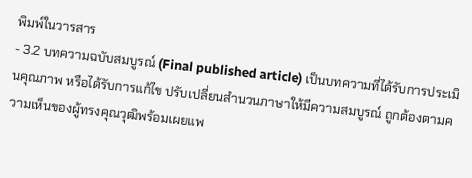พิมพ์ในวารสาร
- 3.2 บทความฉบับสมบูรณ์ (Final published article) เป็นบทความที่ได้รับการประเมินคุณภาพ หรือได้รับการแก้ไข ปรับเปลี่ยนสำนวนภาษาให้มีความสมบูรณ์ ถูกต้องตามความเห็นของผู้ทรงคุณวุฒิพร้อมเผยแพ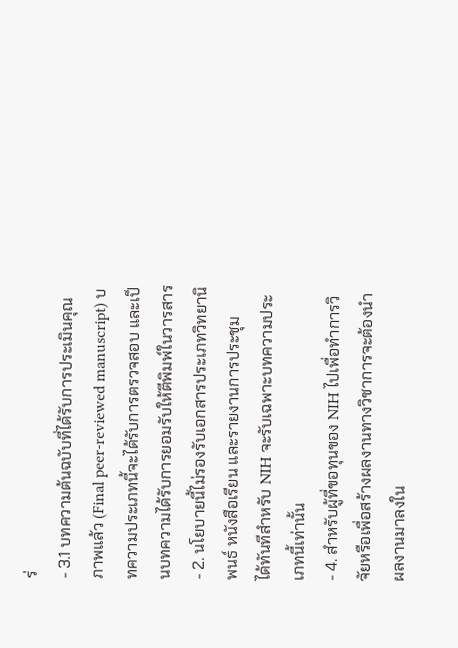ร่
- 3.1 บทความต้นฉบับที่ได้รับการประเมินคุณภาพแล้ว (Final peer-reviewed manuscript) บทความประเภทนี้จะได้รับการตรวจสอบ และเป็นบทความได้รับการยอมรับให้ตีพิมพ์ในวารสาร
- 2. นโยบายนี้ไม่รองรับเอกสารประเภทวิทยานิพนธ์ หนังสือเรียน และรายงานการประชุม
ได้ทันทีสำหรับ NIH จะรับเฉพาะบทความประเภทนี้เท่านั้น
- 4. สำหรับผู้ที่ขอทุนของ NIH ไปเพื่อทำการวิจัยหรือเพื่อสร้างผลงานทางวิชาการจะต้องนำผลงานมาลงใน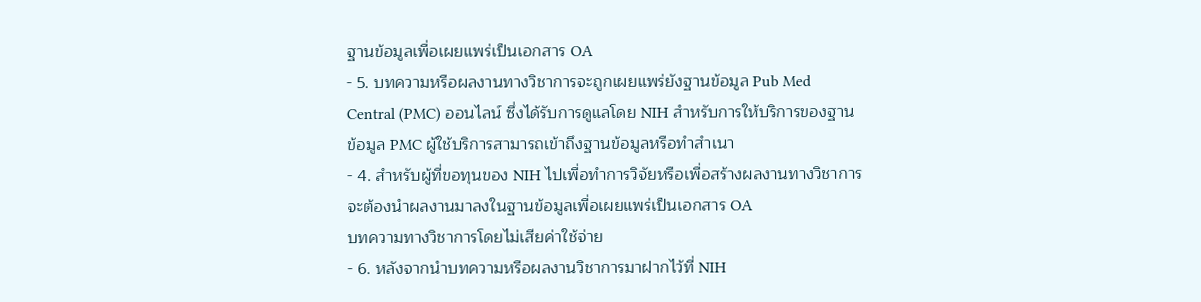ฐานข้อมูลเพื่อเผยแพร่เป็นเอกสาร OA
- 5. บทความหรือผลงานทางวิชาการจะถูกเผยแพร่ยังฐานข้อมูล Pub Med Central (PMC) ออนไลน์ ซึ่งได้รับการดูแลโดย NIH สำหรับการให้บริการของฐานข้อมูล PMC ผู้ใช้บริการสามารถเข้าถึงฐานข้อมูลหรือทำสำเนา
- 4. สำหรับผู้ที่ขอทุนของ NIH ไปเพื่อทำการวิจัยหรือเพื่อสร้างผลงานทางวิชาการจะต้องนำผลงานมาลงในฐานข้อมูลเพื่อเผยแพร่เป็นเอกสาร OA
บทความทางวิชาการโดยไม่เสียค่าใช้จ่าย
- 6. หลังจากนำบทความหรือผลงานวิชาการมาฝากไว้ที่ NIH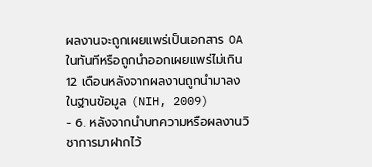ผลงานจะถูกเผยแพร่เป็นเอกสาร OA ในทันทีหรือถูกนำออกเผยแพร่ไม่เกิน 12 เดือนหลังจากผลงานถูกนำมาลงในฐานข้อมูล (NIH, 2009)
- 6. หลังจากนำบทความหรือผลงานวิชาการมาฝากไว้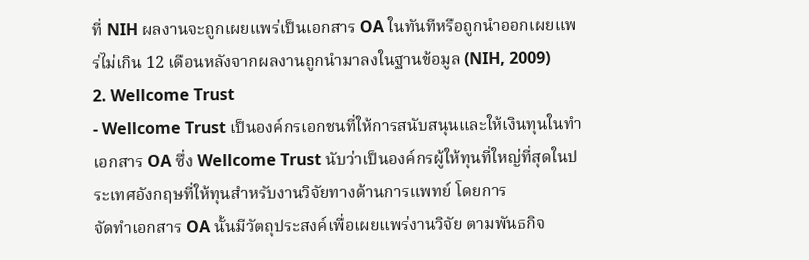ที่ NIH ผลงานจะถูกเผยแพร่เป็นเอกสาร OA ในทันทีหรือถูกนำออกเผยแพร่ไม่เกิน 12 เดือนหลังจากผลงานถูกนำมาลงในฐานข้อมูล (NIH, 2009)
2. Wellcome Trust
- Wellcome Trust เป็นองค์กรเอกชนที่ให้การสนับสนุนและให้เงินทุนในทำเอกสาร OA ซึ่ง Wellcome Trust นับว่าเป็นองค์กรผู้ให้ทุนที่ใหญ่ที่สุดในประเทศอังกฤษที่ให้ทุนสำหรับงานวิจัยทางด้านการแพทย์ โดยการ
จัดทำเอกสาร OA นั้นมีวัตถุประสงค์เพื่อเผยแพร่งานวิจัย ตามพันธกิจ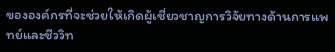ขององค์กรที่จะช่วยให้เกิดผู้เชี่ยวชาญการวิจัยทางด้านการแพทย์และชีววิท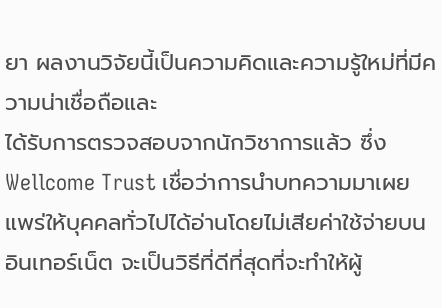ยา ผลงานวิจัยนี้เป็นความคิดและความรู้ใหม่ที่มีความน่าเชื่อถือและ
ได้รับการตรวจสอบจากนักวิชาการแล้ว ซึ่ง Wellcome Trust เชื่อว่าการนำบทความมาเผยแพร่ให้บุคคลทั่วไปได้อ่านโดยไม่เสียค่าใช้จ่ายบนอินเทอร์เน็ต จะเป็นวิธีที่ดีที่สุดที่จะทำให้ผู้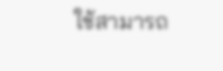ใช้สามารถ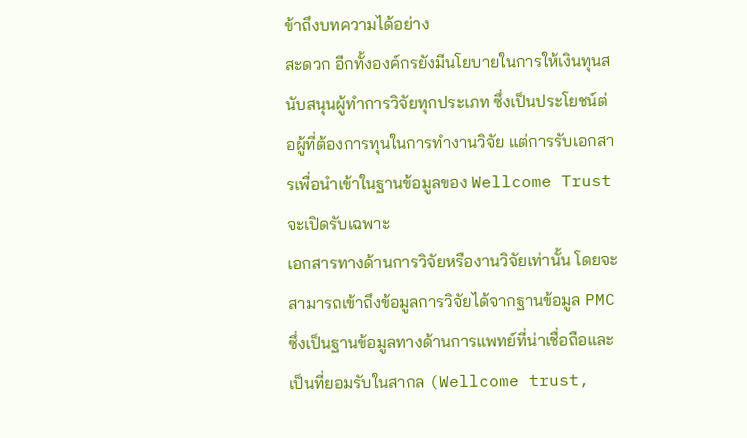ข้าถึงบทความได้อย่าง
สะดวก อีกทั้งองค์กรยังมีนโยบายในการให้เงินทุนสนับสนุนผู้ทำการวิจัยทุกประเภท ซึ่งเป็นประโยชน์ต่อผู้ที่ต้องการทุนในการทำงานวิจัย แต่การรับเอกสารเพื่อนำเข้าในฐานข้อมูลของ Wellcome Trust จะเปิดรับเฉพาะ
เอกสารทางด้านการวิจัยหรืองานวิจัยเท่านั้น โดยจะสามารถเข้าถึงข้อมูลการวิจัยได้จากฐานข้อมูล PMC ซึ่งเป็นฐานข้อมูลทางด้านการแพทย์ที่น่าเชื่อถือและเป็นที่ยอมรับในสากล (Wellcome trust,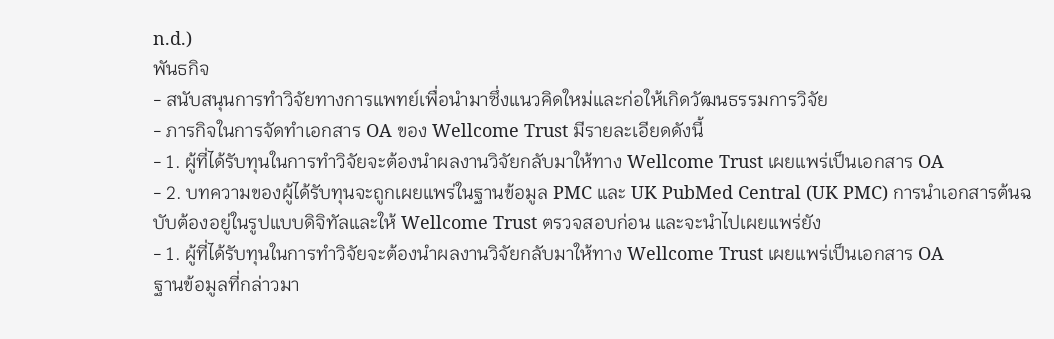n.d.)
พันธกิจ
- สนับสนุนการทำวิจัยทางการแพทย์เพื่อนำมาซึ่งแนวคิดใหม่และก่อให้เกิดวัฒนธรรมการวิจัย
- ภารกิจในการจัดทำเอกสาร OA ของ Wellcome Trust มีรายละเอียดดังนี้
- 1. ผู้ที่ได้รับทุนในการทำวิจัยจะต้องนำผลงานวิจัยกลับมาให้ทาง Wellcome Trust เผยแพร่เป็นเอกสาร OA
- 2. บทความของผู้ได้รับทุนจะถูกเผยแพร่ในฐานข้อมูล PMC และ UK PubMed Central (UK PMC) การนำเอกสารต้นฉบับต้องอยู่ในรูปแบบดิจิทัลและให้ Wellcome Trust ตรวจสอบก่อน และจะนำไปเผยแพร่ยัง
- 1. ผู้ที่ได้รับทุนในการทำวิจัยจะต้องนำผลงานวิจัยกลับมาให้ทาง Wellcome Trust เผยแพร่เป็นเอกสาร OA
ฐานข้อมูลที่กล่าวมา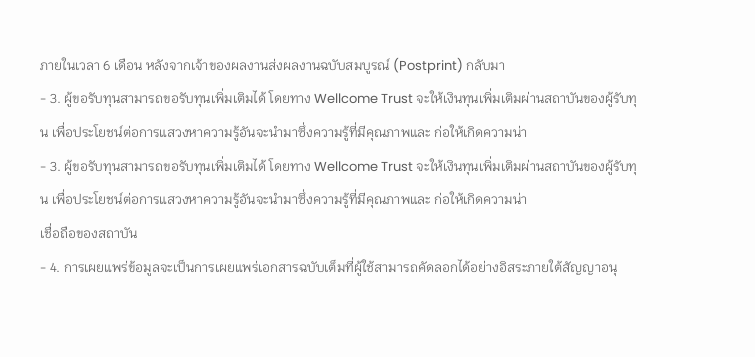ภายในเวลา 6 เดือน หลังจากเจ้าของผลงานส่งผลงานฉบับสมบูรณ์ (Postprint) กลับมา
- 3. ผู้ขอรับทุนสามารถขอรับทุนเพิ่มเติมได้ โดยทาง Wellcome Trust จะให้เงินทุนเพิ่มเติมผ่านสถาบันของผู้รับทุน เพื่อประโยชน์ต่อการแสวงหาความรู้อันจะนำมาซึ่งความรู้ที่มีคุณภาพและ ก่อให้เกิดความน่า
- 3. ผู้ขอรับทุนสามารถขอรับทุนเพิ่มเติมได้ โดยทาง Wellcome Trust จะให้เงินทุนเพิ่มเติมผ่านสถาบันของผู้รับทุน เพื่อประโยชน์ต่อการแสวงหาความรู้อันจะนำมาซึ่งความรู้ที่มีคุณภาพและ ก่อให้เกิดความน่า
เชื่อถือของสถาบัน
- 4. การเผยแพร่ข้อมูลจะเป็นการเผยแพร่เอกสารฉบับเต็มที่ผู้ใช้สามารถคัดลอกได้อย่างอิสระภายใต้สัญญาอนุ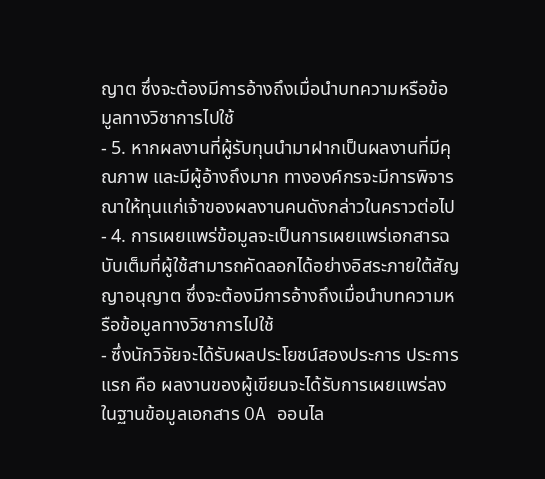ญาต ซึ่งจะต้องมีการอ้างถึงเมื่อนำบทความหรือข้อมูลทางวิชาการไปใช้
- 5. หากผลงานที่ผู้รับทุนนำมาฝากเป็นผลงานที่มีคุณภาพ และมีผู้อ้างถึงมาก ทางองค์กรจะมีการพิจารณาให้ทุนแก่เจ้าของผลงานคนดังกล่าวในคราวต่อไป
- 4. การเผยแพร่ข้อมูลจะเป็นการเผยแพร่เอกสารฉบับเต็มที่ผู้ใช้สามารถคัดลอกได้อย่างอิสระภายใต้สัญญาอนุญาต ซึ่งจะต้องมีการอ้างถึงเมื่อนำบทความหรือข้อมูลทางวิชาการไปใช้
- ซึ่งนักวิจัยจะได้รับผลประโยชน์สองประการ ประการแรก คือ ผลงานของผู้เขียนจะได้รับการเผยแพร่ลงในฐานข้อมูลเอกสาร OA ออนไล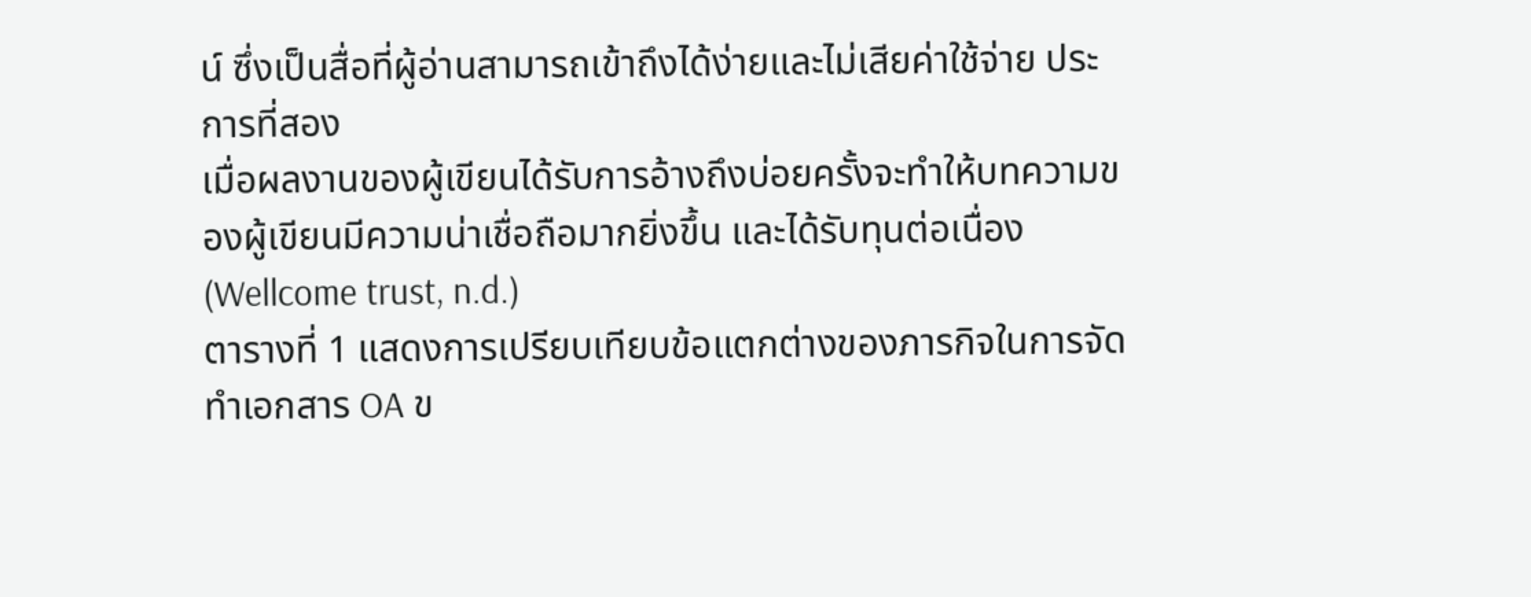น์ ซึ่งเป็นสื่อที่ผู้อ่านสามารถเข้าถึงได้ง่ายและไม่เสียค่าใช้จ่าย ประการที่สอง
เมื่อผลงานของผู้เขียนได้รับการอ้างถึงบ่อยครั้งจะทำให้บทความของผู้เขียนมีความน่าเชื่อถือมากยิ่งขึ้น และได้รับทุนต่อเนื่อง (Wellcome trust, n.d.)
ตารางที่ 1 แสดงการเปรียบเทียบข้อแตกต่างของภารกิจในการจัดทำเอกสาร OA ข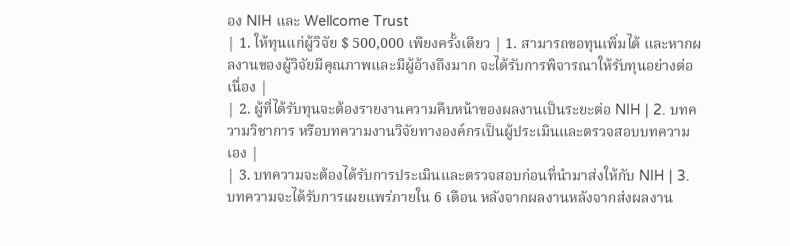อง NIH และ Wellcome Trust
| 1. ให้ทุนแก่ผู้วิจัย $ 500,000 เพียงครั้งเดียว | 1. สามารถขอทุนเพิ่มได้ และหากผลงานของผู้วิจัยมีคุณภาพและมีผู้อ้างถึงมาก จะได้รับการพิจารณาให้รับทุนอย่างต่อเนื่อง |
| 2. ผู้ที่ได้รับทุนจะต้องรายงานความคืบหน้าของผลงานเป็นระยะต่อ NIH | 2. บทความวิชาการ หรือบทความงานวิจัยทางองค์กรเป็นผู้ประเมินและตรวจสอบบทความเอง |
| 3. บทความจะต้องได้รับการประเมินและตรวจสอบก่อนที่นำมาส่งให้กับ NIH | 3. บทความจะได้รับการเผยแพร่ภายใน 6 เดือน หลังจากผลงานหลังจากส่งผลงาน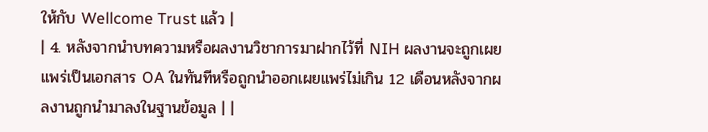ให้กับ Wellcome Trust แล้ว |
| 4. หลังจากนำบทความหรือผลงานวิชาการมาฝากไว้ที่ NIH ผลงานจะถูกเผยแพร่เป็นเอกสาร OA ในทันทีหรือถูกนำออกเผยแพร่ไม่เกิน 12 เดือนหลังจากผลงานถูกนำมาลงในฐานข้อมูล | |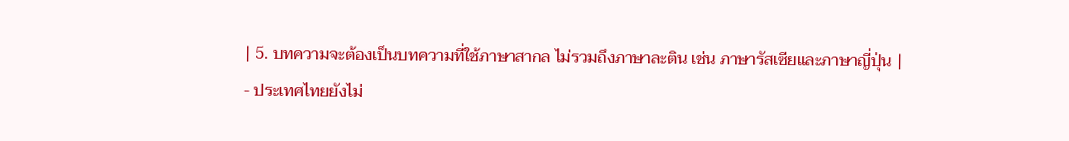| 5. บทความจะต้องเป็นบทความที่ใช้ภาษาสากล ไม่รวมถึงภาษาละติน เช่น ภาษารัสเซียและภาษาญี่ปุ่น |
- ประเทศไทยยังไม่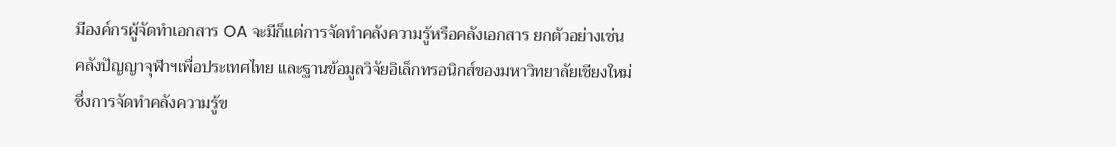มีองค์กรผู้จัดทำเอกสาร OA จะมีก็แต่การจัดทำคลังความรู้หรือคลังเอกสาร ยกตัวอย่างเช่น คลังปัญญาจุฬาฯเพื่อประเทศไทย และฐานข้อมูลวิจัยอิเล็กทรอนิกส์ของมหาวิทยาลัยเชียงใหม่
ซึ่งการจัดทำคลังความรู้ข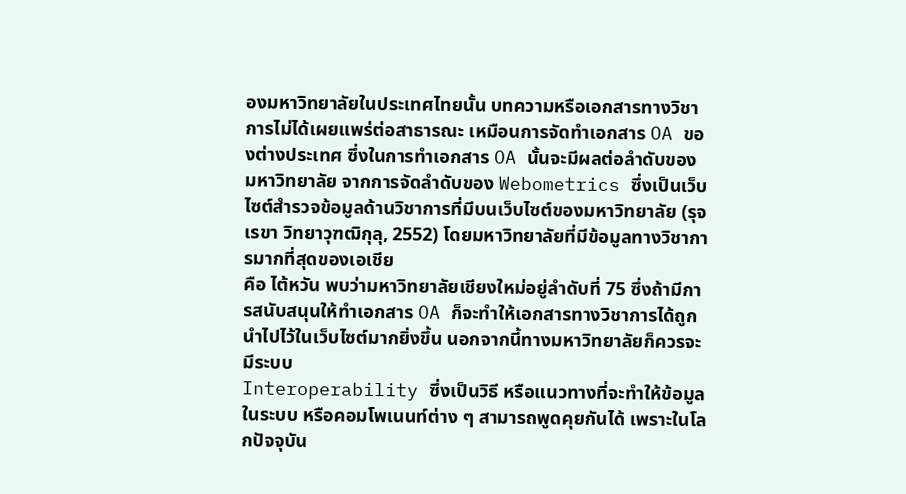องมหาวิทยาลัยในประเทศไทยนั้น บทความหรือเอกสารทางวิชาการไม่ได้เผยแพร่ต่อสาธารณะ เหมือนการจัดทำเอกสาร OA ของต่างประเทศ ซึ่งในการทำเอกสาร OA นั้นจะมีผลต่อลำดับของ
มหาวิทยาลัย จากการจัดลำดับของ Webometrics ซึ่งเป็นเว็บไซต์สำรวจข้อมูลด้านวิชาการที่มีบนเว็บไซต์ของมหาวิทยาลัย (รุจเรขา วิทยาวุฑฒิกุลุ, 2552) โดยมหาวิทยาลัยที่มีข้อมูลทางวิชาการมากที่สุดของเอเชีย
คือ ไต้หวัน พบว่ามหาวิทยาลัยเชียงใหม่อยู่ลำดับที่ 75 ซึ่งถ้ามีการสนับสนุนให้ทำเอกสาร OA ก็จะทำให้เอกสารทางวิชาการได้ถูกนำไปไว้ในเว็บไซต์มากยิ่งขึ้น นอกจากนี้ทางมหาวิทยาลัยก็ควรจะมีระบบ
Interoperability ซึ่งเป็นวิธี หรือแนวทางที่จะทำให้ข้อมูลในระบบ หรือคอมโพเนนท์ต่าง ๆ สามารถพูดคุยกันได้ เพราะในโลกปัจจุบัน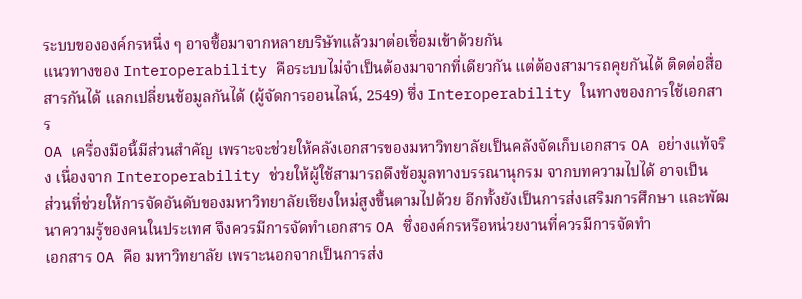ระบบขององค์กรหนึ่ง ๆ อาจซื้อมาจากหลายบริษัทแล้วมาต่อเชื่อมเข้าด้วยกัน
แนวทางของ Interoperability คือระบบไม่จำเป็นต้องมาจากที่เดียวกัน แต่ต้องสามารถคุยกันได้ ติดต่อสื่อสารกันได้ แลกเปลี่ยนข้อมูลกันได้ (ผู้จัดการออนไลน์, 2549) ซึ่ง Interoperability ในทางของการใช้เอกสาร
OA เครื่องมือนี้มีส่วนสำคัญ เพราะจะช่วยให้คลังเอกสารของมหาวิทยาลัยเป็นคลังจัดเก็บเอกสาร OA อย่างแท้จริง เนื่องจาก Interoperability ช่วยให้ผู้ใช้สามารถดึงข้อมูลทางบรรณานุกรม จากบทความไปได้ อาจเป็น
ส่วนที่ช่วยให้การจัดอันดับของมหาวิทยาลัยเชียงใหม่สูงขึ้นตามไปด้วย อีกทั้งยังเป็นการส่งเสริมการศึกษา และพัฒนาความรู้ของคนในประเทศ จึงควรมีการจัดทำเอกสาร OA ซึ่งองค์กรหรือหน่วยงานที่ควรมีการจัดทำ
เอกสาร OA คือ มหาวิทยาลัย เพราะนอกจากเป็นการส่ง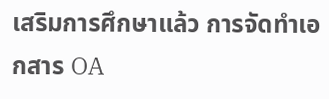เสริมการศึกษาแล้ว การจัดทำเอกสาร OA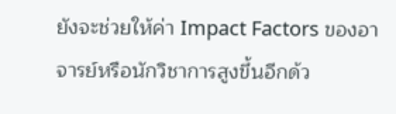ยังจะช่วยให้ค่า Impact Factors ของอาจารย์หรือนักวิชาการสูงขึ้นอีกด้ว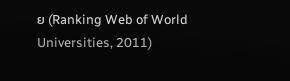ย (Ranking Web of World Universities, 2011)